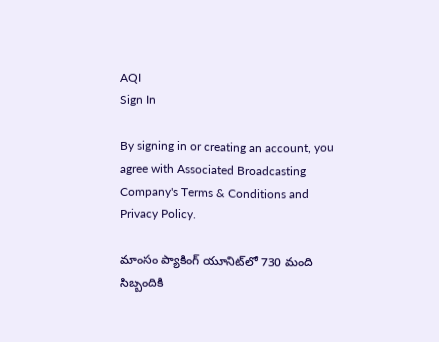AQI
Sign In

By signing in or creating an account, you agree with Associated Broadcasting Company's Terms & Conditions and Privacy Policy.

మాంసం ప్యాకింగ్ యూనిట్‌లో 730 మంది సిబ్బందికి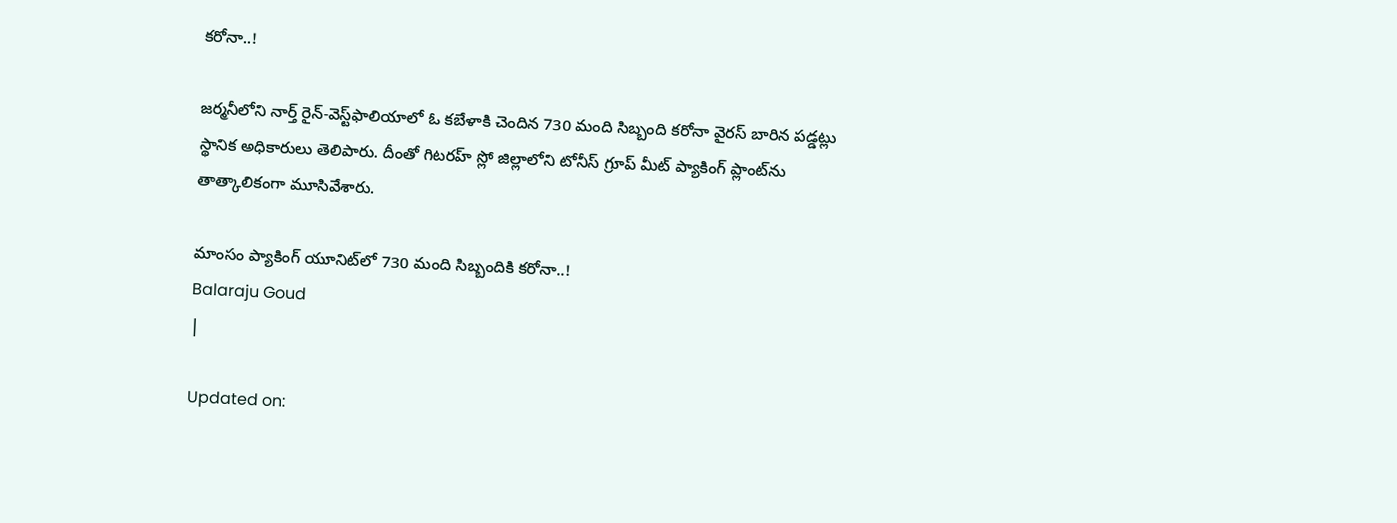కరోనా..!

జర్మనీలోని నార్త్ రైన్-వెస్ట్‌ఫాలియాలో ఓ కబేళాకి చెందిన 730 మంది సిబ్బంది కరోనా వైరస్ బారిన పడ్డట్లు స్థానిక అధికారులు తెలిపారు. దీంతో గిటరహ్ స్లో జిల్లాలోని టోనీస్ గ్రూప్‌ మీట్ ప్యాకింగ్ ప్లాంట్‌ను తాత్కాలికంగా మూసివేశారు.

మాంసం ప్యాకింగ్ యూనిట్‌లో 730 మంది సిబ్బందికి కరోనా..!
Balaraju Goud
|

Updated on: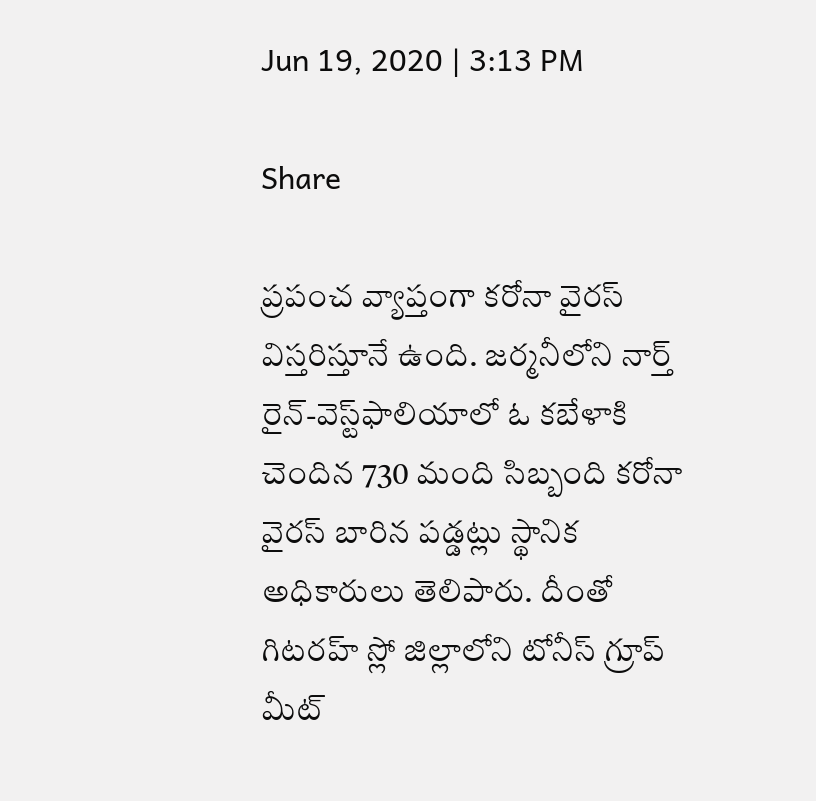Jun 19, 2020 | 3:13 PM

Share

ప్రపంచ వ్యాప్తంగా కరోనా వైరస్ విస్తరిస్తూనే ఉంది. జర్మనీలోని నార్త్ రైన్-వెస్ట్‌ఫాలియాలో ఓ కబేళాకి చెందిన 730 మంది సిబ్బంది కరోనా వైరస్ బారిన పడ్డట్లు స్థానిక అధికారులు తెలిపారు. దీంతో గిటరహ్ స్లో జిల్లాలోని టోనీస్ గ్రూప్‌ మీట్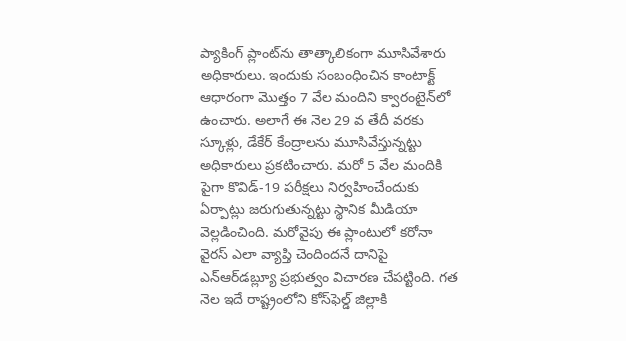ప్యాకింగ్ ప్లాంట్‌ను తాత్కాలికంగా మూసివేశారు అధికారులు. ఇందుకు సంబంధించిన కాంటాక్ట్ ఆధారంగా మొత్తం 7 వేల మందిని క్వారంటైన్‌లో ఉంచారు. అలాగే ఈ నెల 29 వ తేదీ వరకు స్కూళ్లు, డేకేర్ కేంద్రాలను మూసివేస్తున్నట్టు అధికారులు ప్రకటించారు. మరో 5 వేల మందికి పైగా కొవిడ్-19 పరీక్షలు నిర్వహించేందుకు ఏర్పాట్లు జరుగుతున్నట్టు స్థానిక మీడియా వెల్లడించింది. మరోవైపు ఈ ప్లాంటులో కరోనా వైరస్ ఎలా వ్యాప్తి చెందిందనే దానిపై ఎన్ఆర్‌డబ్ల్యూ ప్రభుత్వం విచారణ చేపట్టింది. గత నెల ఇదే రాష్ట్రంలోని కోస్‌ఫెల్డ్‌ జిల్లాకి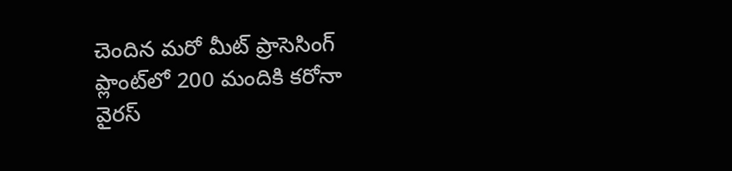చెందిన మరో మీట్ ప్రాసెసింగ్ ప్లాంట్‌లో 200 మందికి కరోనా వైరస్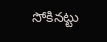సోకినట్టు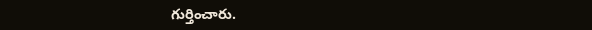గుర్తించారు.